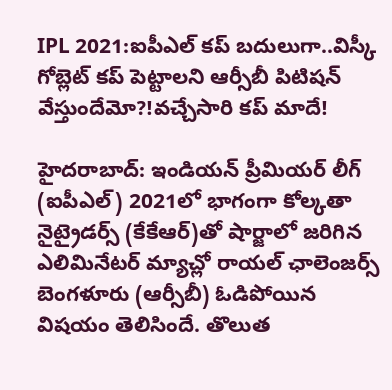IPL 2021:ఐపీఎల్ కప్ బదులుగా..విస్కీ గోబ్లెట్ కప్ పెట్టాలని ఆర్సీబీ పిటిషన్ వేస్తుందేమో?!వచ్చేసారి కప్ మాదే!

హైదరాబాద్: ఇండియన్ ప్రీమియర్ లీగ్ (ఐపీఎల్) 2021లో భాగంగా కోల్కతా నైట్రైడర్స్ (కేకేఆర్)తో షార్జాలో జరిగిన ఎలిమినేటర్ మ్యాచ్లో రాయల్ ఛాలెంజర్స్ బెంగళూరు (ఆర్సీబీ) ఓడిపోయిన విషయం తెలిసిందే. తొలుత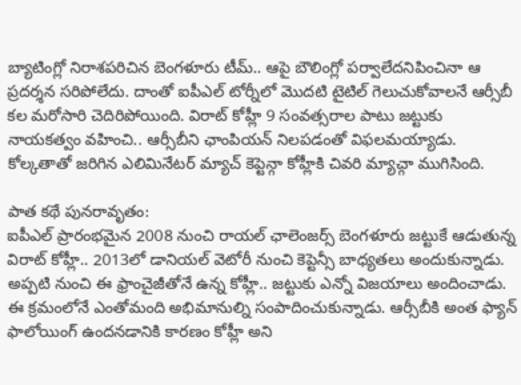బ్యాటింగ్లో నిరాశపరిచిన బెంగళూరు టీమ్.. ఆపై బౌలింగ్లో పర్వాలేదనిపించినా ఆ ప్రదర్శన సరిపోలేదు. దాంతో ఐపీఎల్ టోర్నీలో మొదటి టైటిల్ గెలుచుకోవాలనే ఆర్సీబీ కల మరోసారి చెదిరిపోయింది. విరాట్ కోహ్లీ 9 సంవత్సరాల పాటు జట్టుకు నాయకత్వం వహించి.. ఆర్సీబీని ఛాంపియన్ నిలపడంతో విఫలమయ్యాడు. కోల్కతాతో జరిగిన ఎలిమినేటర్ మ్యాచ్ కెప్టెన్గా కోహ్లీకి చివరి మ్యాచ్గా ముగిసింది.

పాత కథే పునరావృతం:
ఐపీఎల్ ప్రారంభమైన 2008 నుంచి రాయల్ ఛాలెంజర్స్ బెంగళూరు జట్టుకే ఆడుతున్న విరాట్ కోహ్లీ.. 2013లో డానియల్ వెటోరీ నుంచి కెప్టెన్సీ బాధ్యతలు అందుకున్నాడు. అప్పటి నుంచి ఈ ఫ్రాంచైజీతోనే ఉన్న కోహ్లీ.. జట్టుకు ఎన్నో విజయాలు అందించాడు. ఈ క్రమంలోనే ఎంతోమంది అభిమానుల్ని సంపాదించుకున్నాడు. ఆర్సీబీకి అంత ఫ్యాన్ ఫాలోయింగ్ ఉందనడానికి కారణం కోహ్లీ అని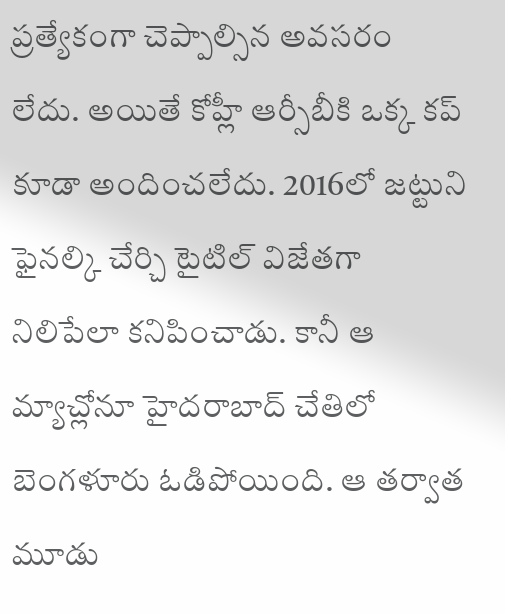ప్రత్యేకంగా చెప్పాల్సిన అవసరం లేదు. అయితే కోహ్లీ ఆర్సీబీకి ఒక్క కప్ కూడా అందించలేదు. 2016లో జట్టుని ఫైనల్కి చేర్చి టైటిల్ విజేతగా నిలిపేలా కనిపించాడు. కానీ ఆ మ్యాచ్లోనూ హైదరాబాద్ చేతిలో బెంగళూరు ఓడిపోయింది. ఆ తర్వాత మూడు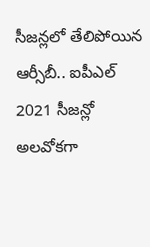సీజన్లలో తేలిపోయిన ఆర్సీబీ.. ఐపీఎల్ 2021 సీజన్లో అలవోకగా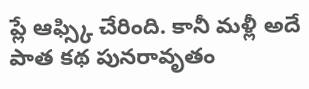ప్లే ఆఫ్స్కి చేరింది. కానీ మళ్లీ అదే పాత కథ పునరావృతం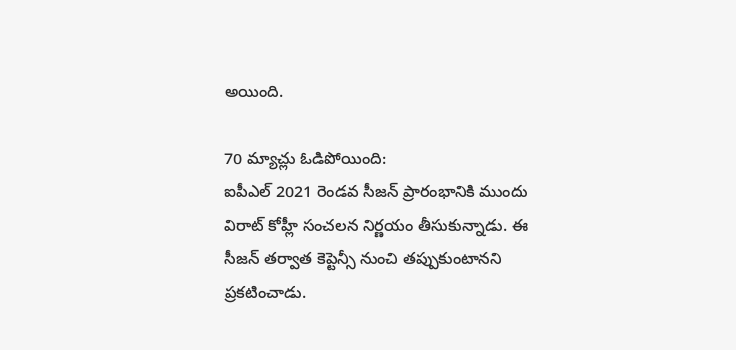అయింది.

70 మ్యాచ్లు ఓడిపోయింది:
ఐపీఎల్ 2021 రెండవ సీజన్ ప్రారంభానికి ముందు విరాట్ కోహ్లీ సంచలన నిర్ణయం తీసుకున్నాడు. ఈ సీజన్ తర్వాత కెప్టెన్సీ నుంచి తప్పుకుంటానని ప్రకటించాడు.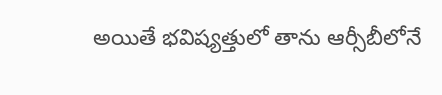అయితే భవిష్యత్తులో తాను ఆర్సీబీలోనే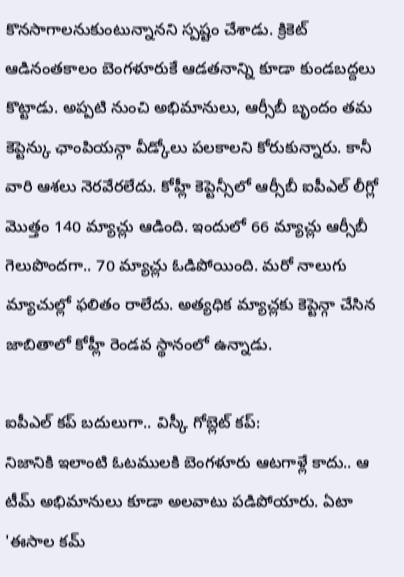కొనసాగాలనుకుంటున్నానని స్పష్టం చేశాడు. క్రికెట్ ఆడినంతకాలం బెంగళూరుకే ఆడతనాన్ని కూడా కుండబద్దలు కొట్టాడు. అప్పటి నుంచి అభిమానులు, ఆర్సీబీ బృందం తమ కెప్టెన్కు ఛాంపియన్గా వీడ్కోలు పలకాలని కోరుకున్నారు. కానీ వారి ఆశలు నెరవేరలేదు. కోహ్లీ కెప్టెన్సీలో ఆర్సీబీ ఐపీఎల్ లీగ్లో మొత్తం 140 మ్యాచ్లు ఆడింది. ఇందులో 66 మ్యాచ్లు ఆర్సీబీ గెలుపొందగా.. 70 మ్యాచ్లు ఓడిపోయింది. మరో నాలుగు మ్యాచుల్లో ఫలితం రాలేదు. అత్యధిక మ్యాచ్లకు కెప్టెన్గా చేసిన జాబితాలో కోహ్లీ రెండవ స్థానంలో ఉన్నాడు.

ఐపీఎల్ కప్ బదులుగా.. విస్కీ గోబ్లెట్ కప్:
నిజానికి ఇలాంటి ఓటములకి బెంగళూరు ఆటగాళ్లే కాదు.. ఆ టీమ్ అభిమానులు కూడా అలవాటు పడిపోయారు. ఏటా 'ఈసాల కమ్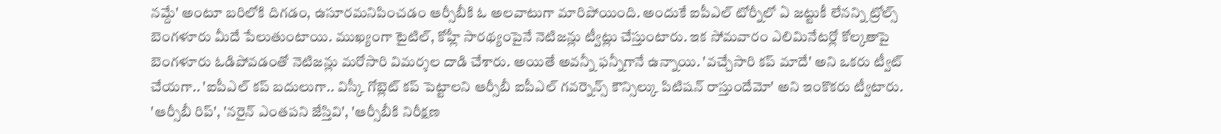నమ్దే' అంటూ బరిలోకి దిగడం, ఉసూరమనిపించడం ఆర్సీబీకి ఓ అలవాటుగా మారిపోయింది. అందుకే ఐపీఎల్ టోర్నీలో ఏ జట్టుకీ లేనన్ని ట్రోల్స్ బెంగళూరు మీదే పేలుతుంటాయి. ముఖ్యంగా టైటిల్, కోహ్లీ సారథ్యంపైనే నెటిజన్లు ట్వీట్లు చేస్తుంటారు. ఇక సోమవారం ఎలిమినేటర్లో కోల్కతాపై బెంగళూరు ఓడిపోవడంతో నెటిజన్లు మరోసారి విమర్శల దాడి చేశారు. అయితే అవన్నీ ఫన్నీగానే ఉన్నాయి. 'వచ్చేసారి కప్ మాదే' అని ఒకరు ట్వీట్ చేయగా.. 'ఐపీఎల్ కప్ బదులుగా.. విస్కీ గోబ్లెట్ కప్ పెట్టాలని ఆర్సీబీ ఐపీఎల్ గవర్నెన్స్ కౌన్సిల్కు పిటిషన్ రాస్తుందేమో' అని ఇంకొకరు ట్వీటారు. 'ఆర్సీబీ రిప్', 'నరైన్ ఎంతపని జేస్తివి', 'ఆర్సీబీకి నిరీక్షణ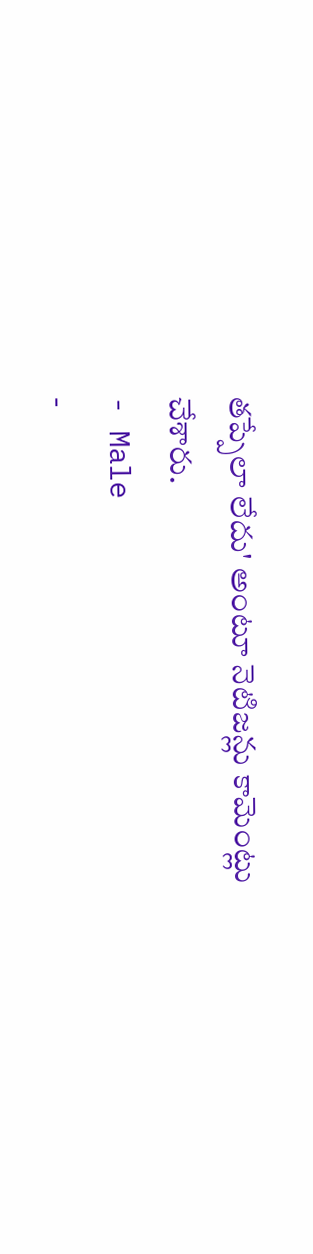తప్పేలా లేదు' అంటూ నెటిజన్లు కామెంట్లు చేశారు.
- Male
-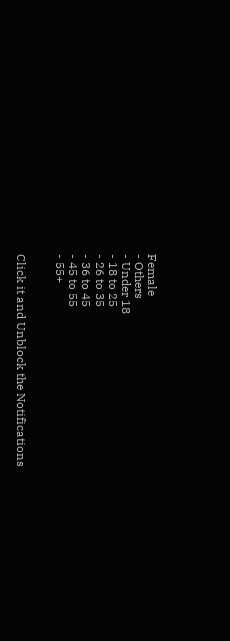Female
- Others
- Under 18
- 18 to 25
- 26 to 35
- 36 to 45
- 45 to 55
- 55+


Click it and Unblock the Notifications